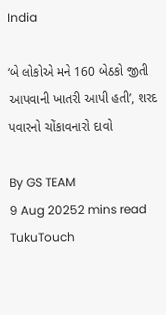India

‘બે લોકોએ મને 160 બેઠકો જીતી આપવાની ખાતરી આપી હતી’, શરદ પવારનો ચોંકાવનારો દાવો

By GS TEAM
9 Aug 20252 mins read
TukuTouch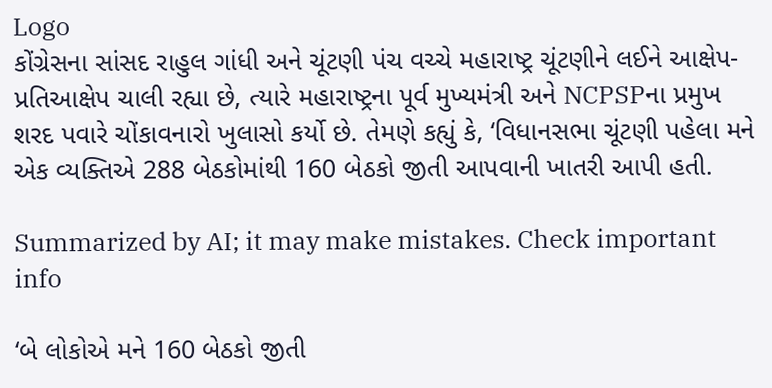Logo
કોંગ્રેસના સાંસદ રાહુલ ગાંધી અને ચૂંટણી પંચ વચ્ચે મહારાષ્ટ્ર ચૂંટણીને લઈને આક્ષેપ-પ્રતિઆક્ષેપ ચાલી રહ્યા છે, ત્યારે મહારાષ્ટ્રના પૂર્વ મુખ્યમંત્રી અને NCPSPના પ્રમુખ શરદ પવારે ચોંકાવનારો ખુલાસો કર્યો છે. તેમણે કહ્યું કે, ‘વિધાનસભા ચૂંટણી પહેલા મને એક વ્યક્તિએ 288 બેઠકોમાંથી 160 બેઠકો જીતી આપવાની ખાતરી આપી હતી.

Summarized by AI; it may make mistakes. Check important info

‘બે લોકોએ મને 160 બેઠકો જીતી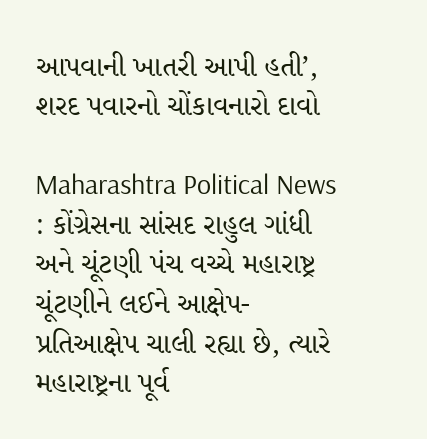આપવાની ખાતરી આપી હતી’, શરદ પવારનો ચોંકાવનારો દાવો

Maharashtra Political News : કોંગ્રેસના સાંસદ રાહુલ ગાંધી અને ચૂંટણી પંચ વચ્ચે મહારાષ્ટ્ર ચૂંટણીને લઈને આક્ષેપ-પ્રતિઆક્ષેપ ચાલી રહ્યા છે, ત્યારે મહારાષ્ટ્રના પૂર્વ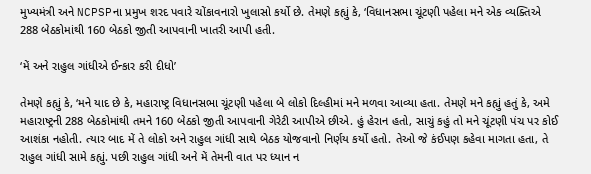મુખ્યમંત્રી અને NCPSPના પ્રમુખ શરદ પવારે ચોંકાવનારો ખુલાસો કર્યો છે. તેમણે કહ્યું કે, ‘વિધાનસભા ચૂંટણી પહેલા મને એક વ્યક્તિએ 288 બેઠકોમાંથી 160 બેઠકો જીતી આપવાની ખાતરી આપી હતી.

‘મેં અને રાહુલ ગાંધીએ ઈન્કાર કરી દીધો’

તેમણે કહ્યું કે, ‘મને યાદ છે કે, મહારાષ્ટ્ર વિધાનસભા ચૂંટણી પહેલા બે લોકો દિલ્હીમાં મને મળવા આવ્યા હતા. તેમણે મને કહ્યું હતું કે, અમે મહારાષ્ટ્રની 288 બેઠકોમાંથી તમને 160 બેઠકો જીતી આપવાની ગેરેટી આપીએ છીએ. હું હેરાન હતો, સાચું કહું તો મને ચૂંટણી પંચ પર કોઈ આશંકા નહોતી. ત્યાર બાદ મેં તે લોકો અને રાહુલ ગાંધી સાથે બેઠક યોજવાનો નિર્ણય કર્યો હતો. તેઓ જે કંઈપણ કહેવા માગતા હતા, તે રાહુલ ગાંધી સામે કહ્યું. પછી રાહુલ ગાંધી અને મેં તેમની વાત પર ધ્યાન ન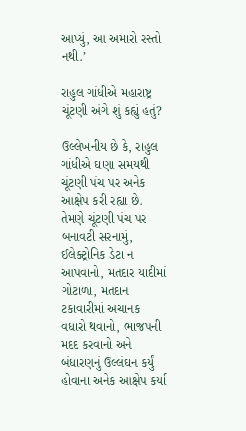આપ્યું, આ અમારો રસ્તો નથી.’

રાહુલ ગાંધીએ મહારાષ્ટ્ર ચૂંટણી અંગે શું કહ્યું હતું?

ઉલ્લેખનીય છે કે, રાહુલ ગાંધીએ ઘણા સમયથી ચૂંટણી પંચ પર અનેક આક્ષેપ કરી રહ્યા છે. તેમણે ચૂંટણી પંચ પર બનાવટી સરનામું, ઈલેક્ટ્રોનિક ડેટા ન આપવાનો, મતદાર યાદીમાં ગોટાળા, મતદાન ટકાવારીમાં અચાનક વધારો થવાનો, ભાજપની મદદ કરવાનો અને બંધારણનું ઉલ્લંઘન કર્યું હોવાના અનેક આક્ષેપ કર્યા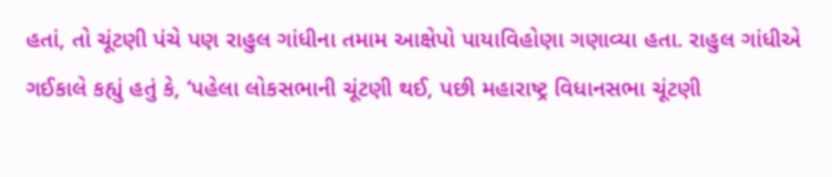હતાં, તો ચૂંટણી પંચે પણ રાહુલ ગાંધીના તમામ આક્ષેપો પાયાવિહોણા ગણાવ્યા હતા. રાહુલ ગાંધીએ ગઈકાલે કહ્યું હતું કે, ‘પહેલા લોકસભાની ચૂંટણી થઈ, પછી મહારાષ્ટ્ર વિધાનસભા ચૂંટણી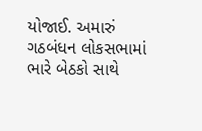યોજાઈ. અમારું ગઠબંધન લોકસભામાં ભારે બેઠકો સાથે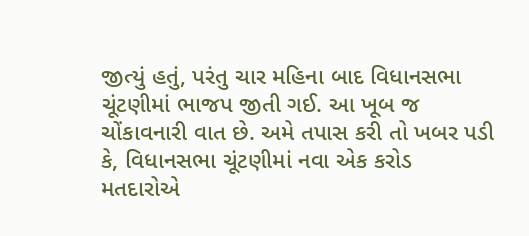જીત્યું હતું, પરંતુ ચાર મહિના બાદ વિધાનસભા ચૂંટણીમાં ભાજપ જીતી ગઈ. આ ખૂબ જ ચોંકાવનારી વાત છે. અમે તપાસ કરી તો ખબર પડી કે, વિધાનસભા ચૂંટણીમાં નવા એક કરોડ મતદારોએ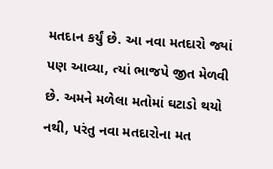મતદાન કર્યું છે. આ નવા મતદારો જ્યાં પણ આવ્યા, ત્યાં ભાજપે જીત મેળવી છે. અમને મળેલા મતોમાં ઘટાડો થયો નથી, પરંતુ નવા મતદારોના મત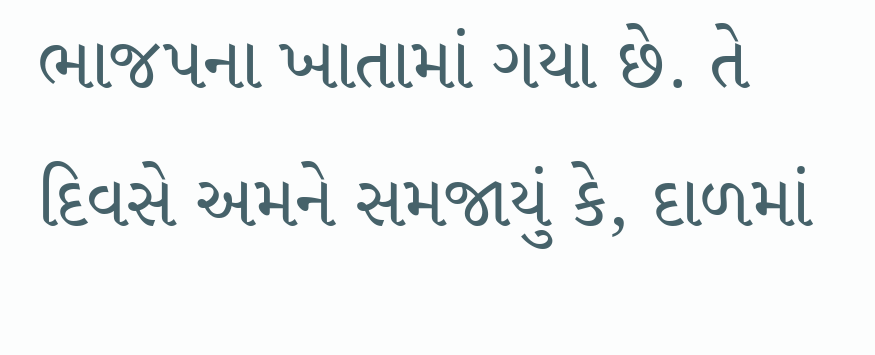ભાજપના ખાતામાં ગયા છે. તે દિવસે અમને સમજાયું કે, દાળમાં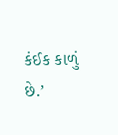કંઈક કાળું છે.’